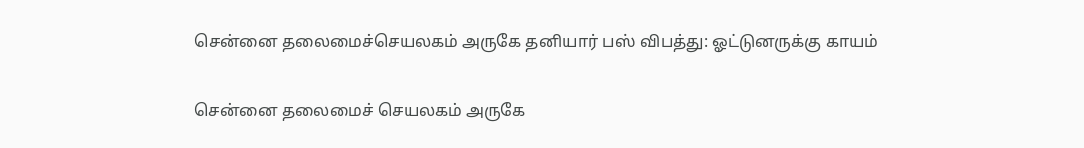சென்னை தலைமைச்செயலகம் அருகே தனியார் பஸ் விபத்து: ஓட்டுனருக்கு காயம்

சென்னை தலைமைச் செயலகம் அருகே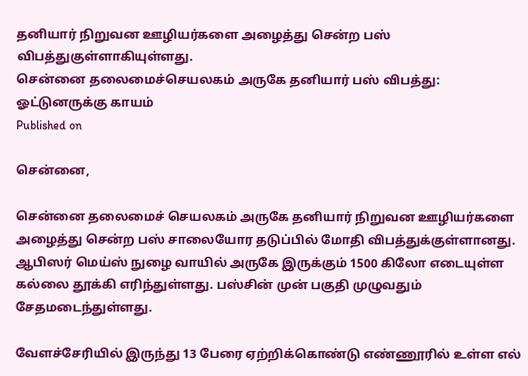தனியார் நிறுவன ஊழியர்களை அழைத்து சென்ற பஸ் விபத்துகுள்ளாகியுள்ளது.
சென்னை தலைமைச்செயலகம் அருகே தனியார் பஸ் விபத்து: ஓட்டுனருக்கு காயம்
Published on

சென்னை,

சென்னை தலைமைச் செயலகம் அருகே தனியார் நிறுவன ஊழியர்களை அழைத்து சென்ற பஸ் சாலையோர தடுப்பில் மோதி விபத்துக்குள்ளானது. ஆபிஸர் மெய்ஸ் நுழை வாயில் அருகே இருக்கும் 1500 கிலோ எடையுள்ள கல்லை தூக்கி எரிந்துள்ளது. பஸ்சின் முன் பகுதி முழுவதும் சேதமடைந்துள்ளது.

வேளச்சேரியில் இருந்து 13 பேரை ஏற்றிக்கொண்டு எண்ணூரில் உள்ள எல்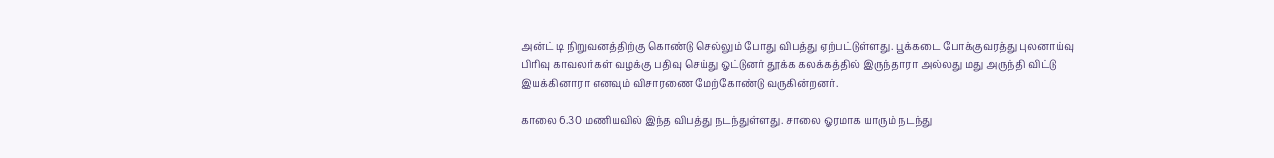அன்ட் டி நிறுவனத்திற்கு கொண்டு செல்லும் போது விபத்து ஏற்பட்டுள்ளது. பூக்கடை போக்குவரத்து புலனாய்வு பிரிவு காவலர்கள் வழக்கு பதிவு செய்து ஓட்டுனர் தூக்க கலக்கத்தில் இருந்தாரா அல்லது மது அருந்தி விட்டு இயக்கினாரா எனவும் விசாரணை மேற்கோண்டு வருகின்றனர்.

காலை 6.30 மணியவில் இந்த விபத்து நடந்துள்ளது. சாலை ஓரமாக யாரும் நடந்து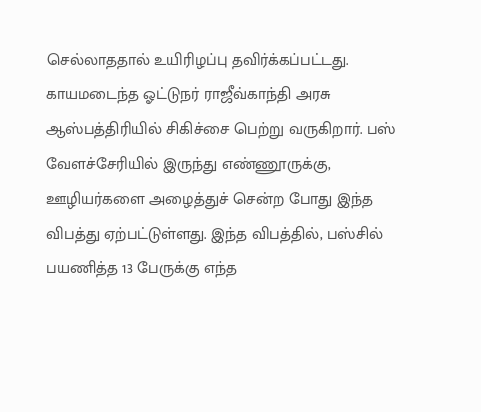செல்லாததால் உயிரிழப்பு தவிர்க்கப்பட்டது. காயமடைந்த ஓட்டுநர் ராஜீவ்காந்தி அரசு ஆஸ்பத்திரியில் சிகிச்சை பெற்று வருகிறார். பஸ் வேளச்சேரியில் இருந்து எண்ணூருக்கு, ஊழியர்களை அழைத்துச் சென்ற போது இந்த விபத்து ஏற்பட்டுள்ளது. இந்த விபத்தில், பஸ்சில் பயணித்த 13 பேருக்கு எந்த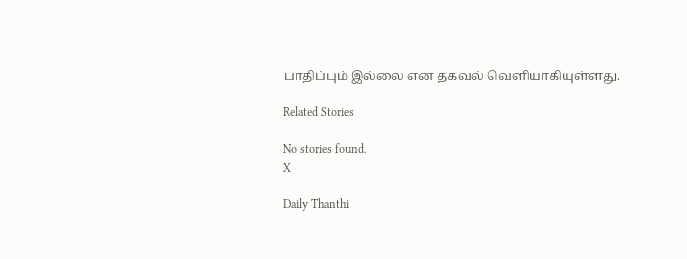பாதிப்பும் இல்லை என தகவல் வெளியாகியுள்ளது.

Related Stories

No stories found.
X

Daily Thanthi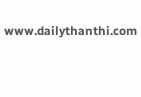www.dailythanthi.com